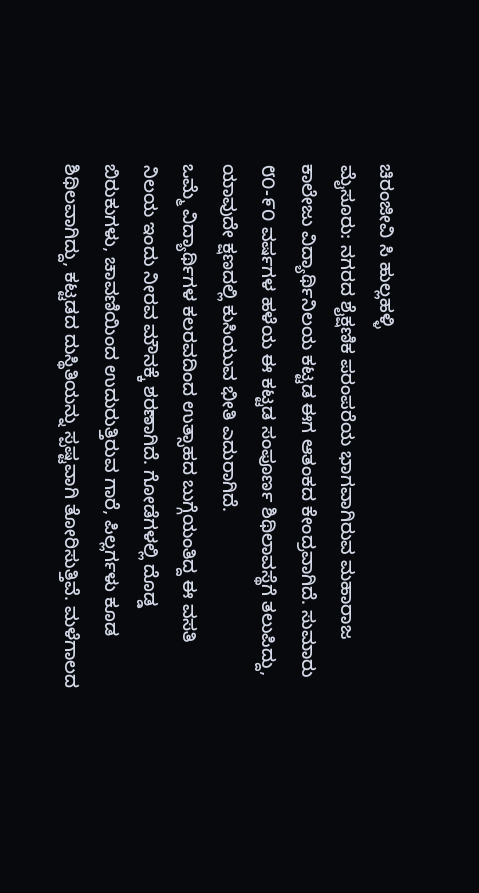ಚಿರಂಜೀವಿ ಸಿ ಹುಲ್ಲಹಳ್ಳಿ
ಮೈಸೂರು: ನಗರದ ಶೈಕ್ಷಣಿಕ ಪರಂಪರೆಯ ಭಾಗವಾಗಿರುವ ಮಹಾರಾಜ ಕಾಲೇಜು ವಿದ್ಯಾರ್ಥಿನಿಲಯ ಕಟ್ಟಡ ಈಗ ಆತಂಕದ ಕೇಂದ್ರವಾಗಿದೆ. ಸುಮಾರು ೮೦-೯೦ ವರ್ಷಗಳ ಹಳೆಯ ಈ ಕಟ್ಟಡ ಸಂಪೂರ್ಣ ಶಿಥಿಲಾವಸ್ಥೆಗೆ ತಲುಪಿದ್ದು, ಯಾವುದೇ ಕ್ಷಣದಲ್ಲಿ ಕುಸಿಯುವ ಭೀತಿ ಎದುರಾಗಿದೆ.
ಒಮ್ಮೆ ವಿದ್ಯಾರ್ಥಿಗಳ ಕಲರವದಿಂದ ಉತ್ಸಾಹದ ಬುಗ್ಗೆಯಂತಿದ್ದ ಈ ವಸತಿ ನಿಲಯ ಇಂದು ನೀರವ ಮೌನಕ್ಕೆ ಶರಣಾಗಿದೆ. ಗೋಡೆಗಳಲ್ಲಿ ದೊಡ್ಡ ಬಿರುಕುಗಳು, ಚಾವಣಿಯಿಂದ ಉದುರುತ್ತಿರುವ ಗಾರೆ, ಪಿಲ್ಲರ್ಗಳು ಕೂಡ ಶಿಥಿಲವಾಗಿದ್ದು, ಕಟ್ಟಡದ ದುಸ್ಥಿತಿಯನ್ನು ಸ್ಪಷ್ಟವಾಗಿ ತೋರಿಸುತ್ತಿವೆ. ಮಳೆಗಾಲದ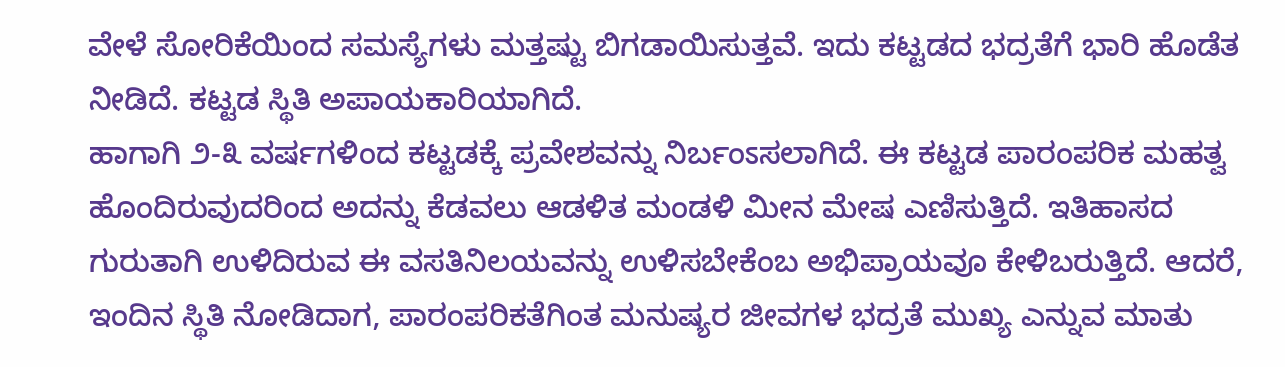ವೇಳೆ ಸೋರಿಕೆಯಿಂದ ಸಮಸ್ಯೆಗಳು ಮತ್ತಷ್ಟು ಬಿಗಡಾಯಿಸುತ್ತವೆ. ಇದು ಕಟ್ಟಡದ ಭದ್ರತೆಗೆ ಭಾರಿ ಹೊಡೆತ ನೀಡಿದೆ. ಕಟ್ಟಡ ಸ್ಥಿತಿ ಅಪಾಯಕಾರಿಯಾಗಿದೆ.
ಹಾಗಾಗಿ ೨-೩ ವರ್ಷಗಳಿಂದ ಕಟ್ಟಡಕ್ಕೆ ಪ್ರವೇಶವನ್ನು ನಿರ್ಬಂಽಸಲಾಗಿದೆ. ಈ ಕಟ್ಟಡ ಪಾರಂಪರಿಕ ಮಹತ್ವ ಹೊಂದಿರುವುದರಿಂದ ಅದನ್ನು ಕೆಡವಲು ಆಡಳಿತ ಮಂಡಳಿ ಮೀನ ಮೇಷ ಎಣಿಸುತ್ತಿದೆ. ಇತಿಹಾಸದ ಗುರುತಾಗಿ ಉಳಿದಿರುವ ಈ ವಸತಿನಿಲಯವನ್ನು ಉಳಿಸಬೇಕೆಂಬ ಅಭಿಪ್ರಾಯವೂ ಕೇಳಿಬರುತ್ತಿದೆ. ಆದರೆ, ಇಂದಿನ ಸ್ಥಿತಿ ನೋಡಿದಾಗ, ಪಾರಂಪರಿಕತೆಗಿಂತ ಮನುಷ್ಯರ ಜೀವಗಳ ಭದ್ರತೆ ಮುಖ್ಯ ಎನ್ನುವ ಮಾತು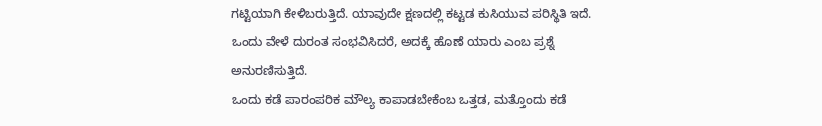ಗಟ್ಟಿಯಾಗಿ ಕೇಳಿಬರುತ್ತಿದೆ. ಯಾವುದೇ ಕ್ಷಣದಲ್ಲಿ ಕಟ್ಟಡ ಕುಸಿಯುವ ಪರಿಸ್ಥಿತಿ ಇದೆ. ಒಂದು ವೇಳೆ ದುರಂತ ಸಂಭವಿಸಿದರೆ, ಅದಕ್ಕೆ ಹೊಣೆ ಯಾರು ಎಂಬ ಪ್ರಶ್ನೆ ಅನುರಣಿಸುತ್ತಿದೆ.
ಒಂದು ಕಡೆ ಪಾರಂಪರಿಕ ಮೌಲ್ಯ ಕಾಪಾಡಬೇಕೆಂಬ ಒತ್ತಡ, ಮತ್ತೊಂದು ಕಡೆ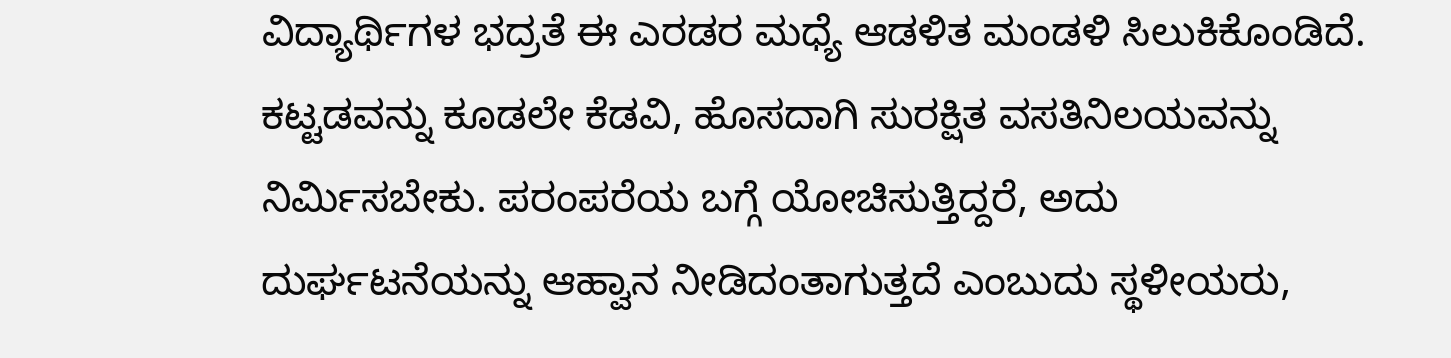ವಿದ್ಯಾರ್ಥಿಗಳ ಭದ್ರತೆ ಈ ಎರಡರ ಮಧ್ಯೆ ಆಡಳಿತ ಮಂಡಳಿ ಸಿಲುಕಿಕೊಂಡಿದೆ. ಕಟ್ಟಡವನ್ನು ಕೂಡಲೇ ಕೆಡವಿ, ಹೊಸದಾಗಿ ಸುರಕ್ಷಿತ ವಸತಿನಿಲಯವನ್ನು ನಿರ್ಮಿಸಬೇಕು. ಪರಂಪರೆಯ ಬಗ್ಗೆ ಯೋಚಿಸುತ್ತಿದ್ದರೆ, ಅದು ದುರ್ಘಟನೆಯನ್ನು ಆಹ್ವಾನ ನೀಡಿದಂತಾಗುತ್ತದೆ ಎಂಬುದು ಸ್ಥಳೀಯರು,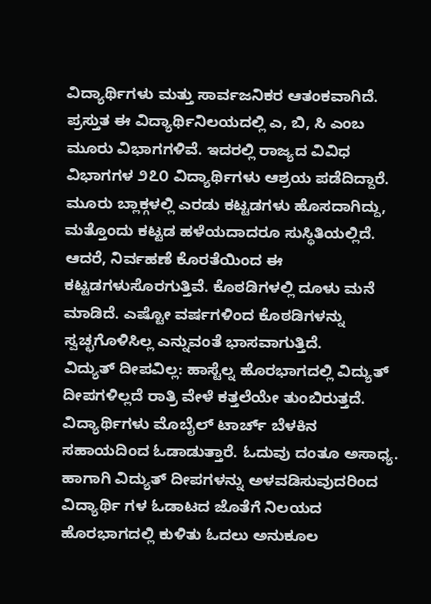ವಿದ್ಯಾರ್ಥಿಗಳು ಮತ್ತು ಸಾರ್ವಜನಿಕರ ಆತಂಕವಾಗಿದೆ.
ಪ್ರಸ್ತುತ ಈ ವಿದ್ಯಾರ್ಥಿನಿಲಯದಲ್ಲಿ ಎ, ಬಿ, ಸಿ ಎಂಬ ಮೂರು ವಿಭಾಗಗಳಿವೆ. ಇದರಲ್ಲಿ ರಾಜ್ಯದ ವಿವಿಧ ವಿಭಾಗಗಳ ೨೭೦ ವಿದ್ಯಾರ್ಥಿಗಳು ಆಶ್ರಯ ಪಡೆದಿದ್ದಾರೆ. ಮೂರು ಬ್ಲಾಕ್ಗಳಲ್ಲಿ ಎರಡು ಕಟ್ಟಡಗಳು ಹೊಸದಾಗಿದ್ದು, ಮತ್ತೊಂದು ಕಟ್ಟಡ ಹಳೆಯದಾದರೂ ಸುಸ್ಥಿತಿಯಲ್ಲಿದೆ. ಆದರೆ, ನಿರ್ವಹಣೆ ಕೊರತೆಯಿಂದ ಈ ಕಟ್ಟಡಗಳುಸೊರಗುತ್ತಿವೆ. ಕೊಠಡಿಗಳಲ್ಲಿ ದೂಳು ಮನೆ ಮಾಡಿದೆ. ಎಷ್ಟೋ ವರ್ಷಗಳಿಂದ ಕೊಠಡಿಗಳನ್ನು ಸ್ವಚ್ಛಗೊಳಿಸಿಲ್ಲ ಎನ್ನುವಂತೆ ಭಾಸವಾಗುತ್ತಿದೆ.
ವಿದ್ಯುತ್ ದೀಪವಿಲ್ಲ: ಹಾಸ್ಟೆಲ್ನ ಹೊರಭಾಗದಲ್ಲಿ ವಿದ್ಯುತ್ ದೀಪಗಳಿಲ್ಲದೆ ರಾತ್ರಿ ವೇಳೆ ಕತ್ತಲೆಯೇ ತುಂಬಿರುತ್ತದೆ. ವಿದ್ಯಾರ್ಥಿಗಳು ಮೊಬೈಲ್ ಟಾರ್ಚ್ ಬೆಳಕಿನ ಸಹಾಯದಿಂದ ಓಡಾಡುತ್ತಾರೆ. ಓದುವು ದಂತೂ ಅಸಾಧ್ಯ. ಹಾಗಾಗಿ ವಿದ್ಯುತ್ ದೀಪಗಳನ್ನು ಅಳವಡಿಸುವುದರಿಂದ ವಿದ್ಯಾರ್ಥಿ ಗಳ ಓಡಾಟದ ಜೊತೆಗೆ ನಿಲಯದ ಹೊರಭಾಗದಲ್ಲಿ ಕುಳಿತು ಓದಲು ಅನುಕೂಲ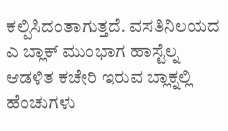ಕಲ್ಪಿಸಿದಂತಾಗುತ್ತದೆ. ವಸತಿನಿಲಯದ ಎ ಬ್ಲಾಕ್ ಮುಂಭಾಗ ಹಾಸ್ಟೆಲ್ನ ಆಡಳಿತ ಕಚೇರಿ ಇರುವ ಬ್ಲಾಕ್ನಲ್ಲಿ ಹೆಂಚುಗಳು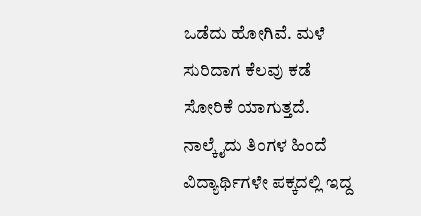ಒಡೆದು ಹೋಗಿವೆ. ಮಳೆ ಸುರಿದಾಗ ಕೆಲವು ಕಡೆ ಸೋರಿಕೆ ಯಾಗುತ್ತದೆ. ನಾಲ್ಕೈದು ತಿಂಗಳ ಹಿಂದೆ ವಿದ್ಯಾರ್ಥಿಗಳೇ ಪಕ್ಕದಲ್ಲಿ ಇದ್ದ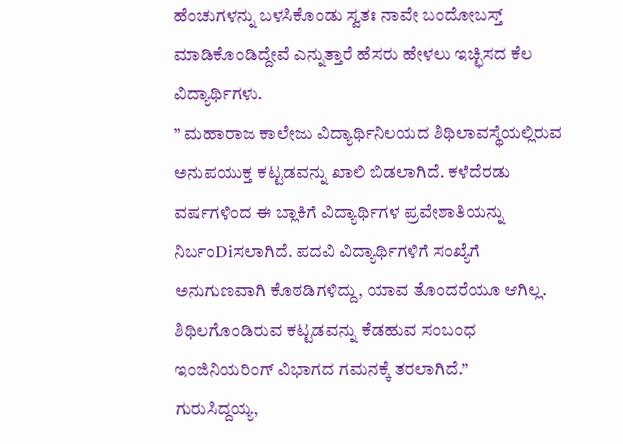ಹೆಂಚುಗಳನ್ನು ಬಳಸಿಕೊಂಡು ಸ್ವತಃ ನಾವೇ ಬಂದೋಬಸ್ತ್ ಮಾಡಿಕೊಂಡಿದ್ದೇವೆ ಎನ್ನುತ್ತಾರೆ ಹೆಸರು ಹೇಳಲು ಇಚ್ಛಿಸದ ಕೆಲ ವಿದ್ಯಾರ್ಥಿಗಳು.
” ಮಹಾರಾಜ ಕಾಲೇಜು ವಿದ್ಯಾರ್ಥಿನಿಲಯದ ಶಿಥಿಲಾವಸ್ಥೆಯಲ್ಲಿರುವ ಅನುಪಯುಕ್ತ ಕಟ್ಟಡವನ್ನು ಖಾಲಿ ಬಿಡಲಾಗಿದೆ. ಕಳೆದೆರಡು ವರ್ಷಗಳಿಂದ ಈ ಬ್ಲಾಕಿಗೆ ವಿದ್ಯಾರ್ಥಿಗಳ ಪ್ರವೇಶಾತಿಯನ್ನು ನಿರ್ಬಂDiಸಲಾಗಿದೆ. ಪದವಿ ವಿದ್ಯಾರ್ಥಿಗಳಿಗೆ ಸಂಖ್ಯೆಗೆ ಅನುಗುಣವಾಗಿ ಕೊಠಡಿಗಳಿದ್ದು, ಯಾವ ತೊಂದರೆಯೂ ಆಗಿಲ್ಲ. ಶಿಥಿಲಗೊಂಡಿರುವ ಕಟ್ಟಡವನ್ನು ಕೆಡಹುವ ಸಂಬಂಧ ಇಂಜಿನಿಯರಿಂಗ್ ವಿಭಾಗದ ಗಮನಕ್ಕೆ ತರಲಾಗಿದೆ.”
ಗುರುಸಿದ್ದಯ್ಯ,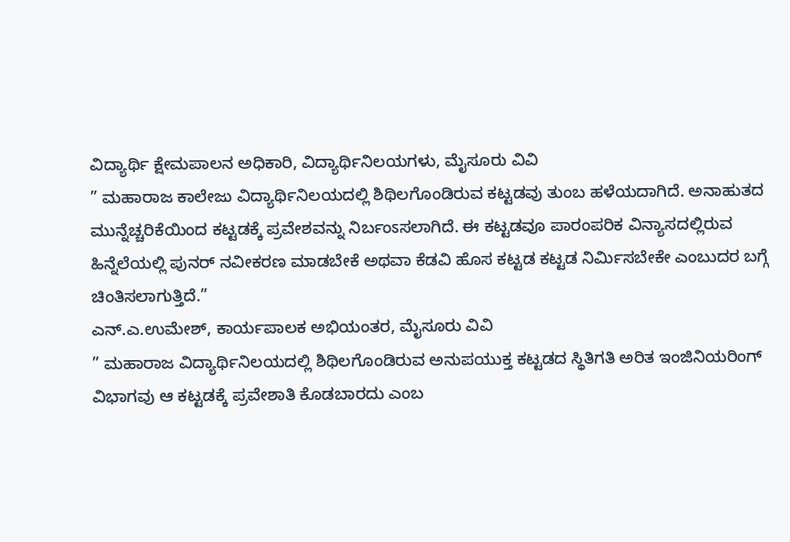ವಿದ್ಯಾರ್ಥಿ ಕ್ಷೇಮಪಾಲನ ಅಧಿಕಾರಿ, ವಿದ್ಯಾರ್ಥಿನಿಲಯಗಳು, ಮೈಸೂರು ವಿವಿ
” ಮಹಾರಾಜ ಕಾಲೇಜು ವಿದ್ಯಾರ್ಥಿನಿಲಯದಲ್ಲಿ ಶಿಥಿಲಗೊಂಡಿರುವ ಕಟ್ಟಡವು ತುಂಬ ಹಳೆಯದಾಗಿದೆ. ಅನಾಹುತದ ಮುನ್ನೆಚ್ಚರಿಕೆಯಿಂದ ಕಟ್ಟಡಕ್ಕೆ ಪ್ರವೇಶವನ್ನು ನಿರ್ಬಂಽಸಲಾಗಿದೆ. ಈ ಕಟ್ಟಡವೂ ಪಾರಂಪರಿಕ ವಿನ್ಯಾಸದಲ್ಲಿರುವ ಹಿನ್ನೆಲೆಯಲ್ಲಿ ಪುನರ್ ನವೀಕರಣ ಮಾಡಬೇಕೆ ಅಥವಾ ಕೆಡವಿ ಹೊಸ ಕಟ್ಟಡ ಕಟ್ಟಡ ನಿರ್ಮಿಸಬೇಕೇ ಎಂಬುದರ ಬಗ್ಗೆ ಚಿಂತಿಸಲಾಗುತ್ತಿದೆ.”
ಎನ್.ಎ.ಉಮೇಶ್, ಕಾರ್ಯಪಾಲಕ ಅಭಿಯಂತರ, ಮೈಸೂರು ವಿವಿ
” ಮಹಾರಾಜ ವಿದ್ಯಾರ್ಥಿನಿಲಯದಲ್ಲಿ ಶಿಥಿಲಗೊಂಡಿರುವ ಅನುಪಯುಕ್ತ ಕಟ್ಟಡದ ಸ್ಥಿತಿಗತಿ ಅರಿತ ಇಂಜಿನಿಯರಿಂಗ್ ವಿಭಾಗವು ಆ ಕಟ್ಟಡಕ್ಕೆ ಪ್ರವೇಶಾತಿ ಕೊಡಬಾರದು ಎಂಬ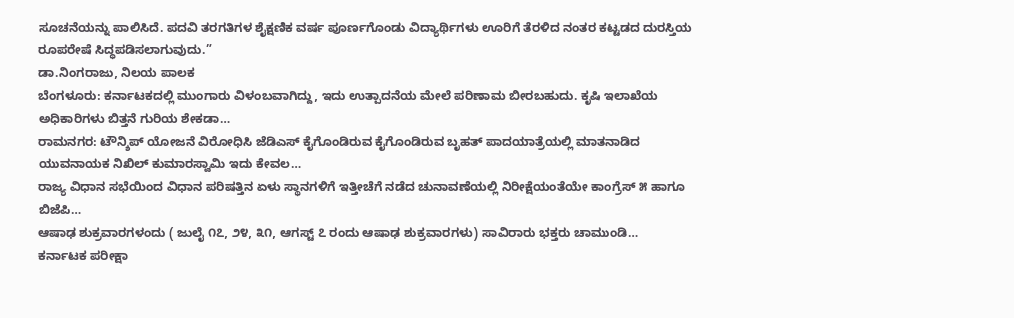ಸೂಚನೆಯನ್ನು ಪಾಲಿಸಿದೆ. ಪದವಿ ತರಗತಿಗಳ ಶೈಕ್ಷಣಿಕ ವರ್ಷ ಪೂರ್ಣಗೊಂಡು ವಿದ್ಯಾರ್ಥಿಗಳು ಊರಿಗೆ ತೆರಳಿದ ನಂತರ ಕಟ್ಟಡದ ದುರಸ್ತಿಯ ರೂಪರೇಷೆ ಸಿದ್ಧಪಡಿಸಲಾಗುವುದು.”
ಡಾ.ನಿಂಗರಾಜು, ನಿಲಯ ಪಾಲಕ
ಬೆಂಗಳೂರು: ಕರ್ನಾಟಕದಲ್ಲಿ ಮುಂಗಾರು ವಿಳಂಬವಾಗಿದ್ದು, ಇದು ಉತ್ಪಾದನೆಯ ಮೇಲೆ ಪರಿಣಾಮ ಬೀರಬಹುದು. ಕೃಷಿ ಇಲಾಖೆಯ ಅಧಿಕಾರಿಗಳು ಬಿತ್ತನೆ ಗುರಿಯ ಶೇಕಡಾ…
ರಾಮನಗರ: ಟೌನ್ಶಿಪ್ ಯೋಜನೆ ವಿರೋಧಿಸಿ ಜೆಡಿಎಸ್ ಕೈಗೊಂಡಿರುವ ಕೈಗೊಂಡಿರುವ ಬೃಹತ್ ಪಾದಯಾತ್ರೆಯಲ್ಲಿ ಮಾತನಾಡಿದ ಯುವನಾಯಕ ನಿಖಿಲ್ ಕುಮಾರಸ್ವಾಮಿ ಇದು ಕೇವಲ…
ರಾಜ್ಯ ವಿಧಾನ ಸಭೆಯಿಂದ ವಿಧಾನ ಪರಿಷತ್ತಿನ ಏಳು ಸ್ಥಾನಗಳಿಗೆ ಇತ್ತೀಚೆಗೆ ನಡೆದ ಚುನಾವಣೆಯಲ್ಲಿ ನಿರೀಕ್ಷೆಯಂತೆಯೇ ಕಾಂಗ್ರೆಸ್ ೫ ಹಾಗೂ ಬಿಜೆಪಿ…
ಆಷಾಢ ಶುಕ್ರವಾರಗಳಂದು ( ಜುಲೈ ೧೭, ೨೪, ೩೧, ಆಗಸ್ಟ್ ೭ ರಂದು ಆಷಾಢ ಶುಕ್ರವಾರಗಳು) ಸಾವಿರಾರು ಭಕ್ತರು ಚಾಮುಂಡಿ…
ಕರ್ನಾಟಕ ಪರೀಕ್ಷಾ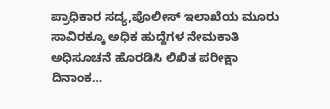ಪ್ರಾಧಿಕಾರ ಸದ್ಯ,ಪೊಲೀಸ್ ಇಲಾಖೆಯ ಮೂರು ಸಾವಿರಕ್ಕೂ ಅಧಿಕ ಹುದ್ದೆಗಳ ನೇಮಕಾತಿ ಅಧಿಸೂಚನೆ ಹೊರಡಿಸಿ ಲಿಖಿತ ಪರೀಕ್ಷಾ ದಿನಾಂಕ…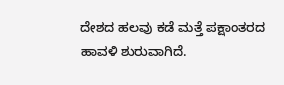ದೇಶದ ಹಲವು ಕಡೆ ಮತ್ತೆ ಪಕ್ಷಾಂತರದ ಹಾವಳಿ ಶುರುವಾಗಿದೆ.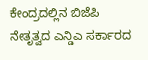ಕೇಂದ್ರದಲ್ಲಿನ ಬಿಜೆಪಿ ನೇತೃತ್ವದ ಎನ್ಡಿಎ ಸರ್ಕಾರದ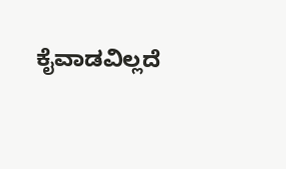ಕೈವಾಡವಿಲ್ಲದೆ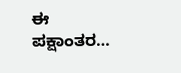ಈ ಪಕ್ಷಾಂತರ…